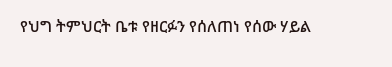የህግ ትምህርት ቤቱ የዘርፉን የሰለጠነ የሰው ሃይል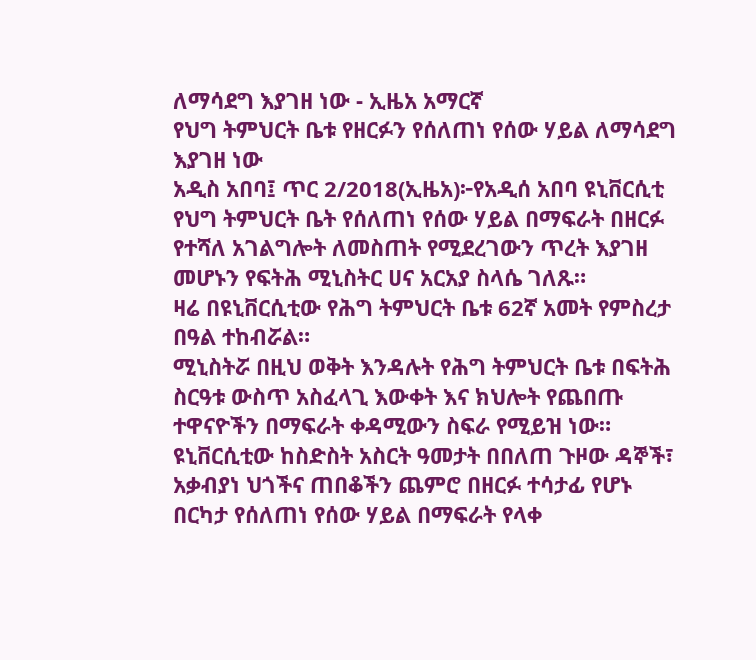ለማሳደግ እያገዘ ነው - ኢዜአ አማርኛ
የህግ ትምህርት ቤቱ የዘርፉን የሰለጠነ የሰው ሃይል ለማሳደግ እያገዘ ነው
አዲስ አበባ፤ ጥር 2/2018(ኢዜአ)፦የአዲሰ አበባ ዩኒቨርሲቲ የህግ ትምህርት ቤት የሰለጠነ የሰው ሃይል በማፍራት በዘርፉ የተሻለ አገልግሎት ለመስጠት የሚደረገውን ጥረት እያገዘ መሆኑን የፍትሕ ሚኒስትር ሀና አርአያ ስላሴ ገለጹ።
ዛሬ በዩኒቨርሲቲው የሕግ ትምህርት ቤቱ 62ኛ አመት የምስረታ በዓል ተከብሯል።
ሚኒስትሯ በዚህ ወቅት እንዳሉት የሕግ ትምህርት ቤቱ በፍትሕ ስርዓቱ ውስጥ አስፈላጊ እውቀት እና ክህሎት የጨበጡ ተዋናዮችን በማፍራት ቀዳሚውን ስፍራ የሚይዝ ነው።
ዩኒቨርሲቲው ከስድስት አስርት ዓመታት በበለጠ ጉዞው ዳኞች፣ አቃብያነ ህጎችና ጠበቆችን ጨምሮ በዘርፉ ተሳታፊ የሆኑ በርካታ የሰለጠነ የሰው ሃይል በማፍራት የላቀ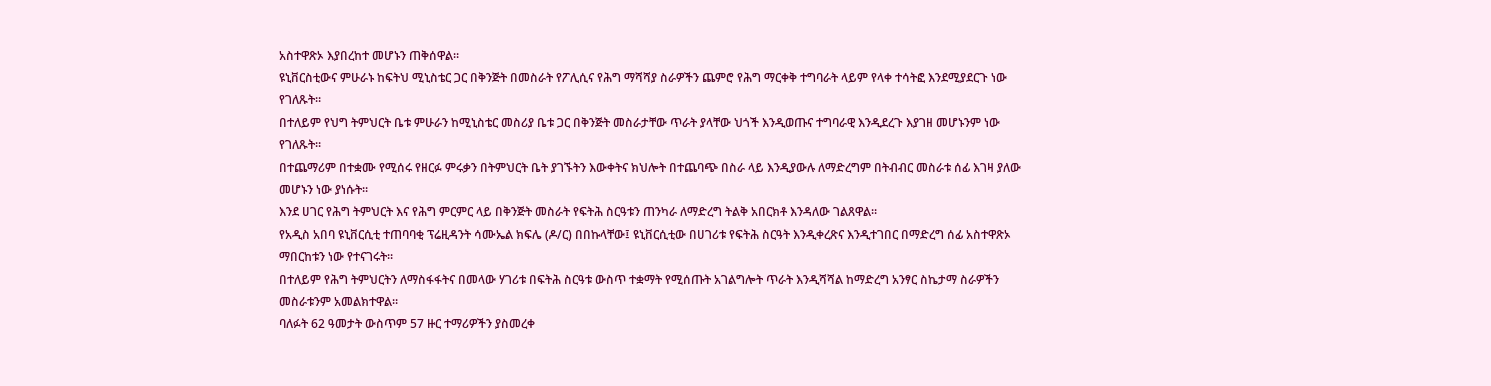አስተዋጽኦ እያበረከተ መሆኑን ጠቅሰዋል።
ዩኒቨርስቲውና ምሁራኑ ከፍትህ ሚኒስቴር ጋር በቅንጅት በመስራት የፖሊሲና የሕግ ማሻሻያ ስራዎችን ጨምሮ የሕግ ማርቀቅ ተግባራት ላይም የላቀ ተሳትፎ እንደሚያደርጉ ነው የገለጹት።
በተለይም የህግ ትምህርት ቤቱ ምሁራን ከሚኒስቴር መስሪያ ቤቱ ጋር በቅንጅት መስራታቸው ጥራት ያላቸው ህጎች እንዲወጡና ተግባራዊ እንዲደረጉ እያገዘ መሆኑንም ነው የገለጹት።
በተጨማሪም በተቋሙ የሚሰሩ የዘርፉ ምሩቃን በትምህርት ቤት ያገኙትን እውቀትና ክህሎት በተጨባጭ በስራ ላይ እንዲያውሉ ለማድረግም በትብብር መስራቱ ሰፊ እገዛ ያለው መሆኑን ነው ያነሱት።
እንደ ሀገር የሕግ ትምህርት እና የሕግ ምርምር ላይ በቅንጅት መስራት የፍትሕ ስርዓቱን ጠንካራ ለማድረግ ትልቅ አበርክቶ እንዳለው ገልጸዋል።
የአዲስ አበባ ዩኒቨርሲቲ ተጠባባቂ ፕሬዚዳንት ሳሙኤል ክፍሌ (ዶ/ር) በበኩላቸው፤ ዩኒቨርሲቲው በሀገሪቱ የፍትሕ ስርዓት እንዲቀረጽና እንዲተገበር በማድረግ ሰፊ አስተዋጽኦ ማበርከቱን ነው የተናገሩት።
በተለይም የሕግ ትምህርትን ለማስፋፋትና በመላው ሃገሪቱ በፍትሕ ስርዓቱ ውስጥ ተቋማት የሚሰጡት አገልግሎት ጥራት እንዲሻሻል ከማድረግ አንፃር ስኬታማ ስራዎችን መስራቱንም አመልክተዋል።
ባለፉት 62 ዓመታት ውስጥም 57 ዙር ተማሪዎችን ያስመረቀ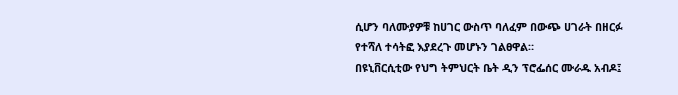ሲሆን ባለሙያዎቹ ከሀገር ውስጥ ባለፈም በውጭ ሀገራት በዘርፉ የተሻለ ተሳትፎ እያደረጉ መሆኑን ገልፀዋል።
በዩኒቨርሲቲው የህግ ትምህርት ቤት ዲን ፕሮፌሰር ሙራዱ አብዶ፤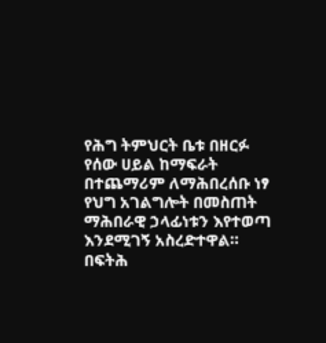የሕግ ትምህርት ቤቱ በዘርፉ የሰው ሀይል ከማፍራት በተጨማሪም ለማሕበረሰቡ ነፃ የህግ አገልግሎት በመስጠት ማሕበራዊ ኃላፊነቱን እየተወጣ እንደሚገኝ አስረድተዋል።
በፍትሕ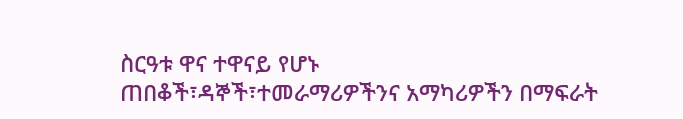ስርዓቱ ዋና ተዋናይ የሆኑ ጠበቆች፣ዳኞች፣ተመራማሪዎችንና አማካሪዎችን በማፍራት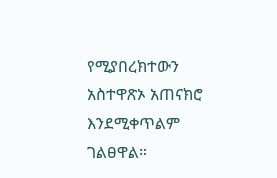የሚያበረክተውን አስተዋጽኦ አጠናክሮ እንደሚቀጥልም ገልፀዋል።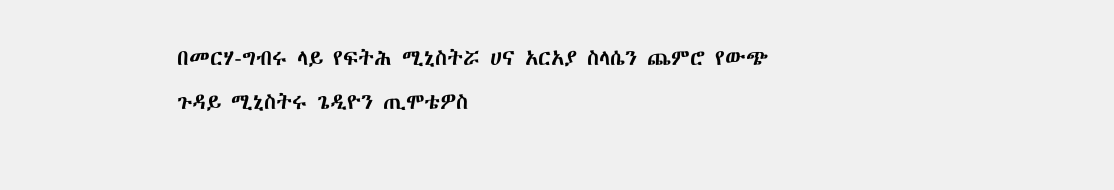በመርሃ-ግብሩ ላይ የፍትሕ ሚኒስትሯ ሀና አርአያ ስላሴን ጨምሮ የውጭ ጉዳይ ሚኒስትሩ ጌዲዮን ጢሞቴዎስ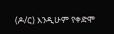(ዶ/ር) እንዲሁም የቀድሞ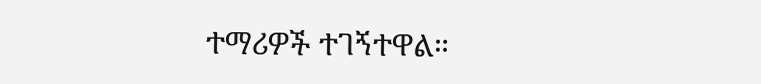ተማሪዎች ተገኝተዋል።